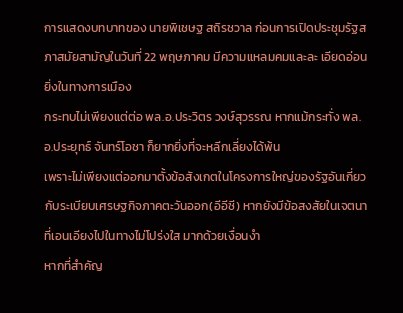การแสดงบทบาทของ นายพิเชษฐ สถิรชวาล ก่อนการเปิดประชุมรัฐสภาสมัยสามัญในวันที่ 22 พฤษภาคม มีความแหลมคมและละ เอียดอ่อนยิ่งในทางการเมือง
กระทบไม่เพียงแต่ต่อ พล.อ.ประวิตร วงษ์สุวรรณ หากแม้กระทั่ง พล.อ.ประยุทธ์ จันทร์โอชา ก็ยากยิ่งที่จะหลีกเลี่ยงได้พ้น
เพราะไม่เพียงแต่ออกมาตั้งข้อสังเกตในโครงการใหญ่ของรัฐอันเกี่ยวกับระเบียบเศรษฐกิจภาคตะวันออก(อีอีซี) หากยังมีข้อสงสัยในเจตนาที่เอนเอียงไปในทางไม่โปร่งใส มากด้วยเงื่อนงำ
หากที่สำคัญ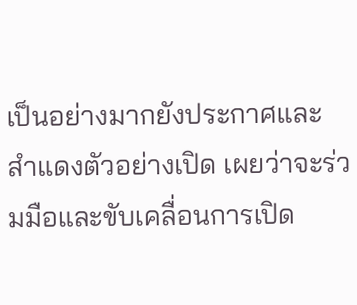เป็นอย่างมากยังประกาศและสำแดงตัวอย่างเปิด เผยว่าจะร่วมมือและขับเคลื่อนการเปิด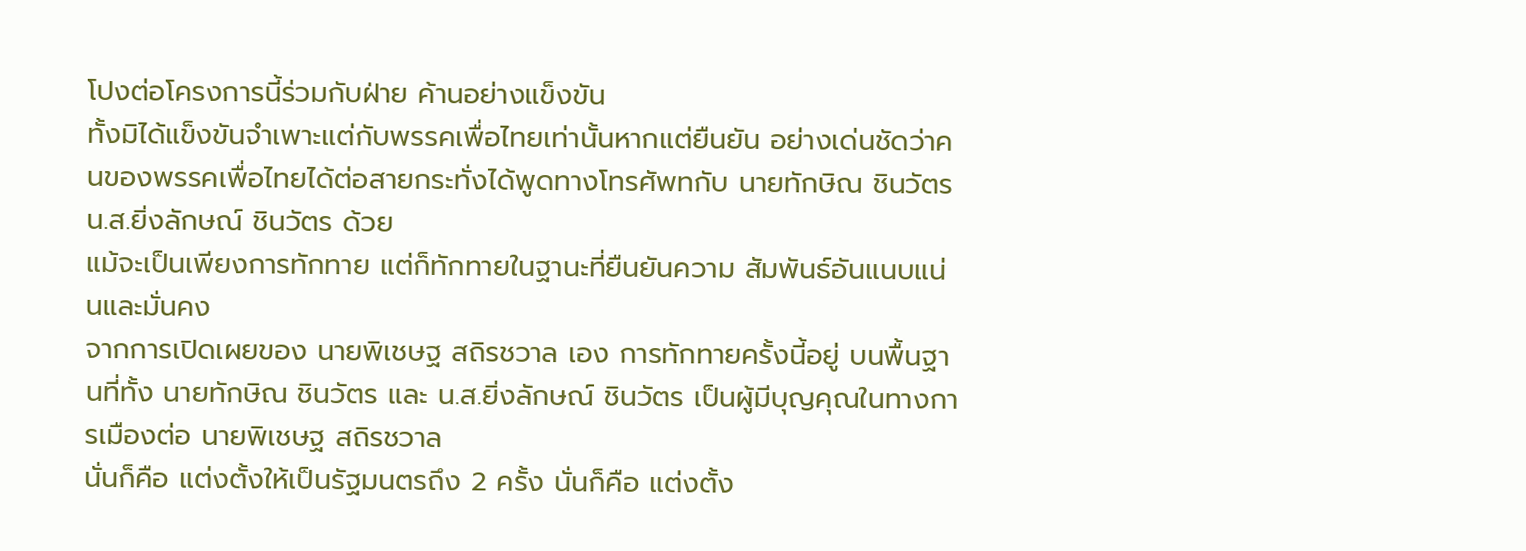โปงต่อโครงการนี้ร่วมกับฝ่าย ค้านอย่างแข็งขัน
ทั้งมิได้แข็งขันจำเพาะแต่กับพรรคเพื่อไทยเท่านั้นหากแต่ยืนยัน อย่างเด่นชัดว่าคนของพรรคเพื่อไทยได้ต่อสายกระทั่งได้พูดทางโทรศัพทกับ นายทักษิณ ชินวัตร น.ส.ยิ่งลักษณ์ ชินวัตร ด้วย
แม้จะเป็นเพียงการทักทาย แต่ก็ทักทายในฐานะที่ยืนยันความ สัมพันธ์อันแนบแน่นและมั่นคง
จากการเปิดเผยของ นายพิเชษฐ สถิรชวาล เอง การทักทายครั้งนี้อยู่ บนพื้นฐานที่ทั้ง นายทักษิณ ชินวัตร และ น.ส.ยิ่งลักษณ์ ชินวัตร เป็นผู้มีบุญคุณในทางการเมืองต่อ นายพิเชษฐ สถิรชวาล
นั่นก็คือ แต่งตั้งให้เป็นรัฐมนตรถึง 2 ครั้ง นั่นก็คือ แต่งตั้ง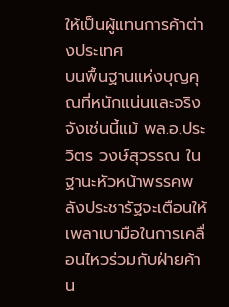ให้เป็นผู้แทนการค้าต่างประเทศ
บนพื้นฐานแห่งบุญคุณที่หนักแน่นและจริงจังเช่นนี้แม้ พล.อ.ประวิตร วงษ์สุวรรณ ในฐานะหัวหน้าพรรคพลังประชารัฐจะเตือนให้เพลาเบามือในการเคลื่อนไหวร่วมกับฝ่ายค้าน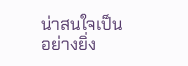น่าสนใจเป็นอย่างยิ่ง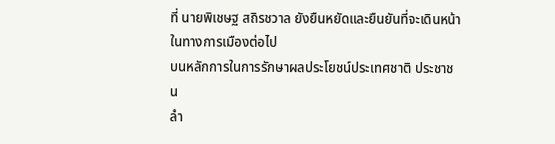ที่ นายพิเชษฐ สถิรชวาล ยังยืนหยัดและยืนยันที่จะเดินหน้าในทางการเมืองต่อไป
บนหลักการในการรักษาผลประโยชน์ประเทศชาติ ประชาชน
ลำ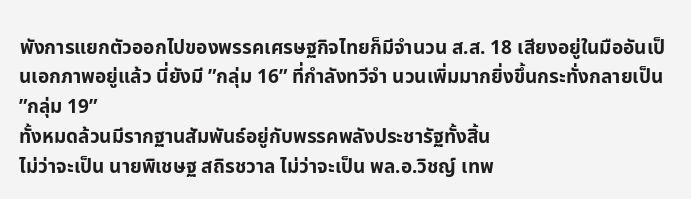พังการแยกตัวออกไปของพรรคเศรษฐกิจไทยก็มีจำนวน ส.ส. 18 เสียงอยู่ในมืออันเป็นเอกภาพอยู่แล้ว นี่ยังมี ”กลุ่ม 16” ที่กำลังทวีจำ นวนเพิ่มมากยิ่งขึ้นกระทั่งกลายเป็น ”กลุ่ม 19”
ทั้งหมดล้วนมีรากฐานสัมพันธ์อยู่กับพรรคพลังประชารัฐทั้งสิ้น
ไม่ว่าจะเป็น นายพิเชษฐ สถิรชวาล ไม่ว่าจะเป็น พล.อ.วิชญ์ เทพ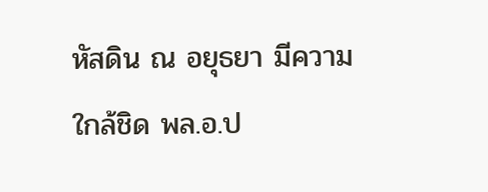หัสดิน ณ อยุธยา มีความใกล้ชิด พล.อ.ป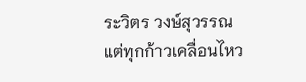ระวิตร วงษ์สุวรรณ
แต่ทุกก้าวเคลื่อนไหว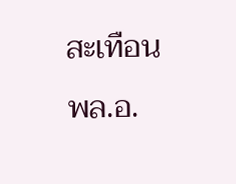สะเทือน พล.อ.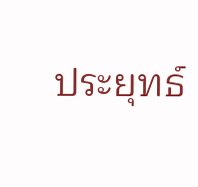ประยุทธ์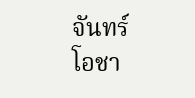จันทร์โอชา